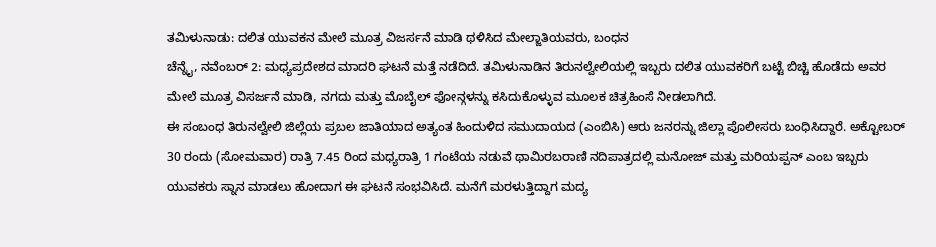ತಮಿಳುನಾಡು: ದಲಿತ ಯುವಕನ ಮೇಲೆ ಮೂತ್ರ ವಿಜರ್ಸನೆ ಮಾಡಿ ಥಳಿಸಿದ ಮೇಲ್ಜಾತಿಯವರು, ಬಂಧನ
ಚೆನ್ನೈ, ನವೆಂಬರ್ 2: ಮಧ್ಯಪ್ರದೇಶದ ಮಾದರಿ ಘಟನೆ ಮತ್ತೆ ನಡೆದಿದೆ. ತಮಿಳುನಾಡಿನ ತಿರುನಲ್ವೇಲಿಯಲ್ಲಿ ಇಬ್ಬರು ದಲಿತ ಯುವಕರಿಗೆ ಬಟ್ಟೆ ಬಿಚ್ಚಿ ಹೊಡೆದು ಅವರ ಮೇಲೆ ಮೂತ್ರ ವಿಸರ್ಜನೆ ಮಾಡಿ, ನಗದು ಮತ್ತು ಮೊಬೈಲ್ ಫೋನ್ಗಳನ್ನು ಕಸಿದುಕೊಳ್ಳುವ ಮೂಲಕ ಚಿತ್ರಹಿಂಸೆ ನೀಡಲಾಗಿದೆ.
ಈ ಸಂಬಂಧ ತಿರುನಲ್ವೇಲಿ ಜಿಲ್ಲೆಯ ಪ್ರಬಲ ಜಾತಿಯಾದ ಅತ್ಯಂತ ಹಿಂದುಳಿದ ಸಮುದಾಯದ (ಎಂಬಿಸಿ) ಆರು ಜನರನ್ನು ಜಿಲ್ಲಾ ಪೊಲೀಸರು ಬಂಧಿಸಿದ್ದಾರೆ. ಅಕ್ಟೋಬರ್ 30 ರಂದು (ಸೋಮವಾರ) ರಾತ್ರಿ 7.45 ರಿಂದ ಮಧ್ಯರಾತ್ರಿ 1 ಗಂಟೆಯ ನಡುವೆ ಥಾಮಿರಬರಾಣಿ ನದಿಪಾತ್ರದಲ್ಲಿ ಮನೋಜ್ ಮತ್ತು ಮರಿಯಪ್ಪನ್ ಎಂಬ ಇಬ್ಬರು ಯುವಕರು ಸ್ನಾನ ಮಾಡಲು ಹೋದಾಗ ಈ ಘಟನೆ ಸಂಭವಿಸಿದೆ. ಮನೆಗೆ ಮರಳುತ್ತಿದ್ದಾಗ ಮದ್ಯ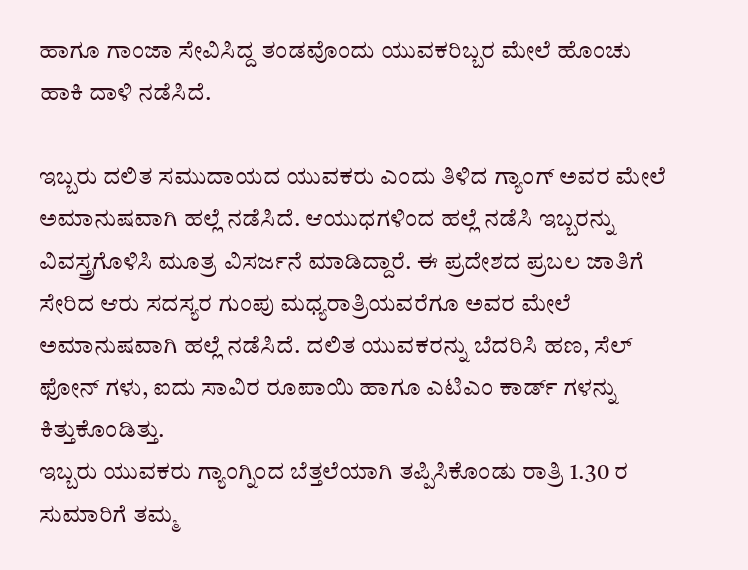ಹಾಗೂ ಗಾಂಜಾ ಸೇವಿಸಿದ್ದ ತಂಡವೊಂದು ಯುವಕರಿಬ್ಬರ ಮೇಲೆ ಹೊಂಚು ಹಾಕಿ ದಾಳಿ ನಡೆಸಿದೆ.

ಇಬ್ಬರು ದಲಿತ ಸಮುದಾಯದ ಯುವಕರು ಎಂದು ತಿಳಿದ ಗ್ಯಾಂಗ್ ಅವರ ಮೇಲೆ ಅಮಾನುಷವಾಗಿ ಹಲ್ಲೆ ನಡೆಸಿದೆ. ಆಯುಧಗಳಿಂದ ಹಲ್ಲೆ ನಡೆಸಿ ಇಬ್ಬರನ್ನು ವಿವಸ್ತ್ರಗೊಳಿಸಿ ಮೂತ್ರ ವಿಸರ್ಜನೆ ಮಾಡಿದ್ದಾರೆ. ಈ ಪ್ರದೇಶದ ಪ್ರಬಲ ಜಾತಿಗೆ ಸೇರಿದ ಆರು ಸದಸ್ಯರ ಗುಂಪು ಮಧ್ಯರಾತ್ರಿಯವರೆಗೂ ಅವರ ಮೇಲೆ ಅಮಾನುಷವಾಗಿ ಹಲ್ಲೆ ನಡೆಸಿದೆ. ದಲಿತ ಯುವಕರನ್ನು ಬೆದರಿಸಿ ಹಣ, ಸೆಲ್ ಫೋನ್ ಗಳು, ಐದು ಸಾವಿರ ರೂಪಾಯಿ ಹಾಗೂ ಎಟಿಎಂ ಕಾರ್ಡ್ ಗಳನ್ನು ಕಿತ್ತುಕೊಂಡಿತ್ತು.
ಇಬ್ಬರು ಯುವಕರು ಗ್ಯಾಂಗ್ನಿಂದ ಬೆತ್ತಲೆಯಾಗಿ ತಪ್ಪಿಸಿಕೊಂಡು ರಾತ್ರಿ 1.30 ರ ಸುಮಾರಿಗೆ ತಮ್ಮ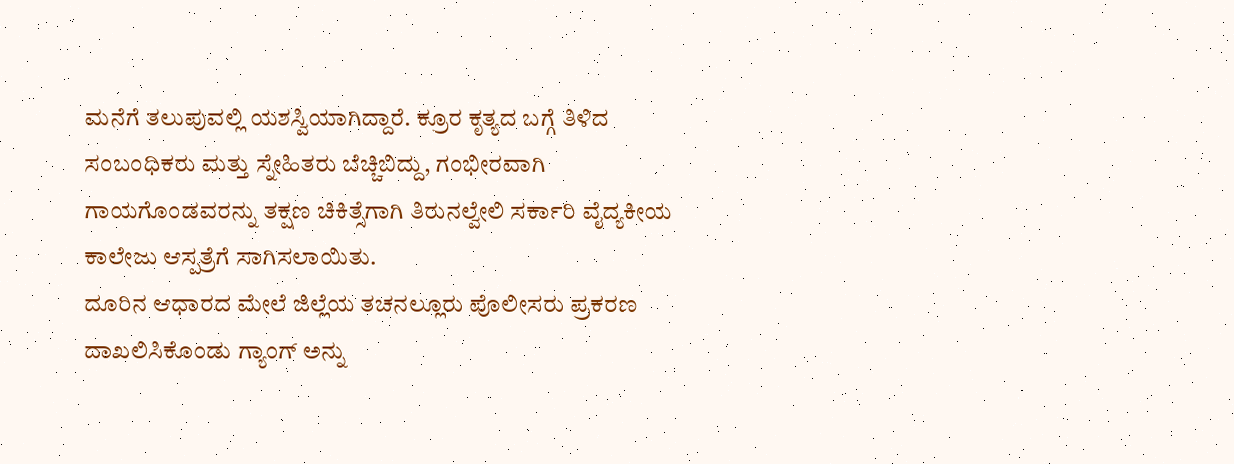ಮನೆಗೆ ತಲುಪುವಲ್ಲಿ ಯಶಸ್ವಿಯಾಗಿದ್ದಾರೆ. ಕ್ರೂರ ಕೃತ್ಯದ ಬಗ್ಗೆ ತಿಳಿದ ಸಂಬಂಧಿಕರು ಮತ್ತು ಸ್ನೇಹಿತರು ಬೆಚ್ಚಿಬಿದ್ದು, ಗಂಭೀರವಾಗಿ ಗಾಯಗೊಂಡವರನ್ನು ತಕ್ಷಣ ಚಿಕಿತ್ಸೆಗಾಗಿ ತಿರುನಲ್ವೇಲಿ ಸರ್ಕಾರಿ ವೈದ್ಯಕೀಯ ಕಾಲೇಜು ಆಸ್ಪತ್ರೆಗೆ ಸಾಗಿಸಲಾಯಿತು.
ದೂರಿನ ಆಧಾರದ ಮೇಲೆ ಜಿಲ್ಲೆಯ ತಚನಲ್ಲೂರು ಪೊಲೀಸರು ಪ್ರಕರಣ ದಾಖಲಿಸಿಕೊಂಡು ಗ್ಯಾಂಗ್ ಅನ್ನು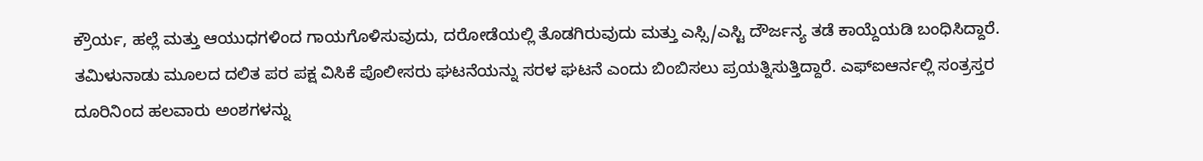ಕ್ರೌರ್ಯ, ಹಲ್ಲೆ ಮತ್ತು ಆಯುಧಗಳಿಂದ ಗಾಯಗೊಳಿಸುವುದು, ದರೋಡೆಯಲ್ಲಿ ತೊಡಗಿರುವುದು ಮತ್ತು ಎಸ್ಸಿ/ಎಸ್ಟಿ ದೌರ್ಜನ್ಯ ತಡೆ ಕಾಯ್ದೆಯಡಿ ಬಂಧಿಸಿದ್ದಾರೆ.
ತಮಿಳುನಾಡು ಮೂಲದ ದಲಿತ ಪರ ಪಕ್ಷ ವಿಸಿಕೆ ಪೊಲೀಸರು ಘಟನೆಯನ್ನು ಸರಳ ಘಟನೆ ಎಂದು ಬಿಂಬಿಸಲು ಪ್ರಯತ್ನಿಸುತ್ತಿದ್ದಾರೆ. ಎಫ್ಐಆರ್ನಲ್ಲಿ ಸಂತ್ರಸ್ತರ ದೂರಿನಿಂದ ಹಲವಾರು ಅಂಶಗಳನ್ನು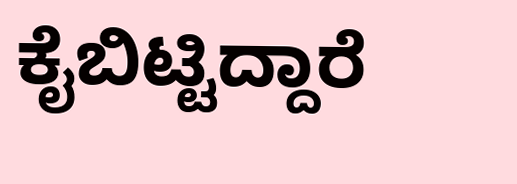ಕೈಬಿಟ್ಟಿದ್ದಾರೆ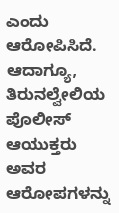ಎಂದು ಆರೋಪಿಸಿದೆ. ಆದಾಗ್ಯೂ, ತಿರುನಲ್ವೇಲಿಯ ಪೊಲೀಸ್ ಆಯುಕ್ತರು ಅವರ ಆರೋಪಗಳನ್ನು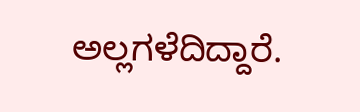ಅಲ್ಲಗಳೆದಿದ್ದಾರೆ.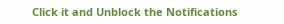Click it and Unblock the Notifications